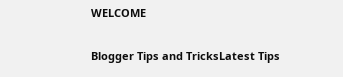WELCOME

Blogger Tips and TricksLatest Tips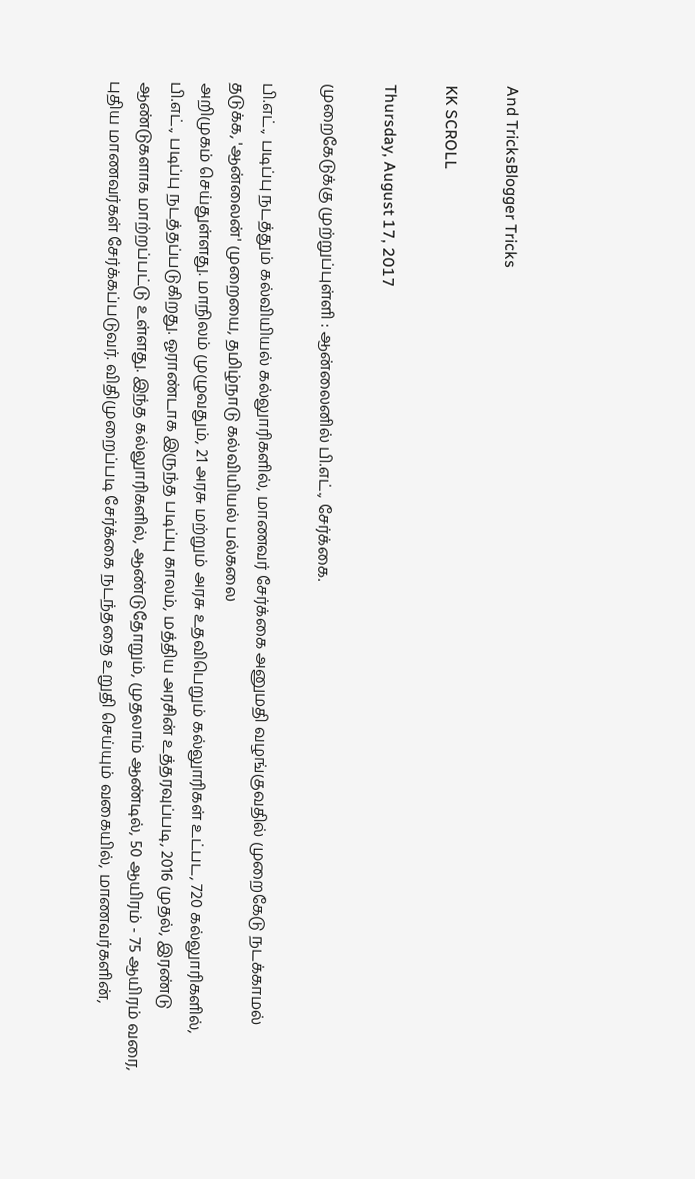And TricksBlogger Tricks

KK SCROLL

Thursday, August 17, 2017

முறைகேடுக்கு முற்றுப்புள்ளி : ஆன்லைனில் பி.எட்., சேர்க்கை.

பி.எட்., படிப்பு நடத்தும் கல்வியியல் கல்லுாரிகளில், மாணவர் சேர்க்கை அனுமதி வழங்குவதில் முறைகேடு நடக்காமல் தடுக்க, 'ஆன்லைன்' முறையை, தமிழ்நாடு கல்வியியல் பல்கலை
அறிமுகம் செய்துள்ளது. மாநிலம் முழுவதும், 21 அரசு மற்றும் அரசு உதவிபெறும் கல்லுாரிகள் உட்பட, 720 கல்லுாரிகளில், பி.எட்., படிப்பு நடத்தப்படுகிறது. ஓராண்டாக இருந்த படிப்பு காலம், மத்திய அரசின் உத்தரவுப்படி, 2016 முதல், இரண்டு ஆண்டுகளாக மாற்றப்பட்டு உள்ளது. இந்த கல்லுாரிகளில், ஆண்டுதோறும், முதலாம் ஆண்டில், 50 ஆயிரம் - 75 ஆயிரம் வரை, புதிய மாணவர்கள் சேர்க்கப்படுவர். விதிமுறைப்படி சேர்க்கை நடந்ததை உறுதி செய்யும் வகையில், மாணவர்களின்,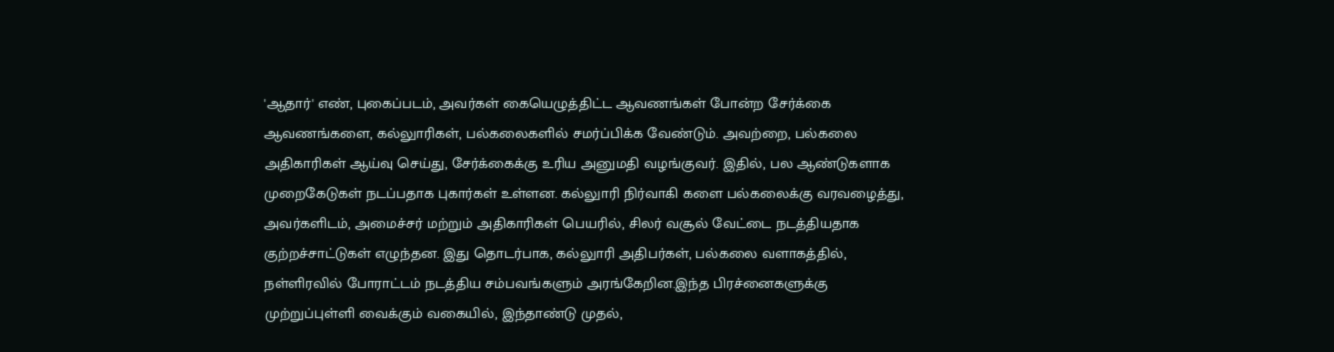'ஆதார்' எண், புகைப்படம், அவர்கள் கையெழுத்திட்ட ஆவணங்கள் போன்ற சேர்க்கை ஆவணங்களை, கல்லுாரிகள், பல்கலைகளில் சமர்ப்பிக்க வேண்டும். அவற்றை, பல்கலை அதிகாரிகள் ஆய்வு செய்து, சேர்க்கைக்கு உரிய அனுமதி வழங்குவர். இதில், பல ஆண்டுகளாக முறைகேடுகள் நடப்பதாக புகார்கள் உள்ளன. கல்லுாரி நிர்வாகி களை பல்கலைக்கு வரவழைத்து, அவர்களிடம், அமைச்சர் மற்றும் அதிகாரிகள் பெயரில், சிலர் வசூல் வேட்டை நடத்தியதாக குற்றச்சாட்டுகள் எழுந்தன. இது தொடர்பாக, கல்லுாரி அதிபர்கள், பல்கலை வளாகத்தில், நள்ளிரவில் போராட்டம் நடத்திய சம்பவங்களும் அரங்கேறின.இந்த பிரச்னைகளுக்கு முற்றுப்புள்ளி வைக்கும் வகையில், இந்தாண்டு முதல்,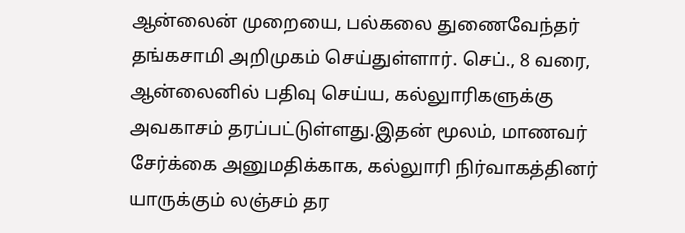ஆன்லைன் முறையை, பல்கலை துணைவேந்தர் தங்கசாமி அறிமுகம் செய்துள்ளார். செப்., 8 வரை, ஆன்லைனில் பதிவு செய்ய, கல்லுாரிகளுக்கு அவகாசம் தரப்பட்டுள்ளது.இதன் மூலம், மாணவர் சேர்க்கை அனுமதிக்காக, கல்லுாரி நிர்வாகத்தினர் யாருக்கும் லஞ்சம் தர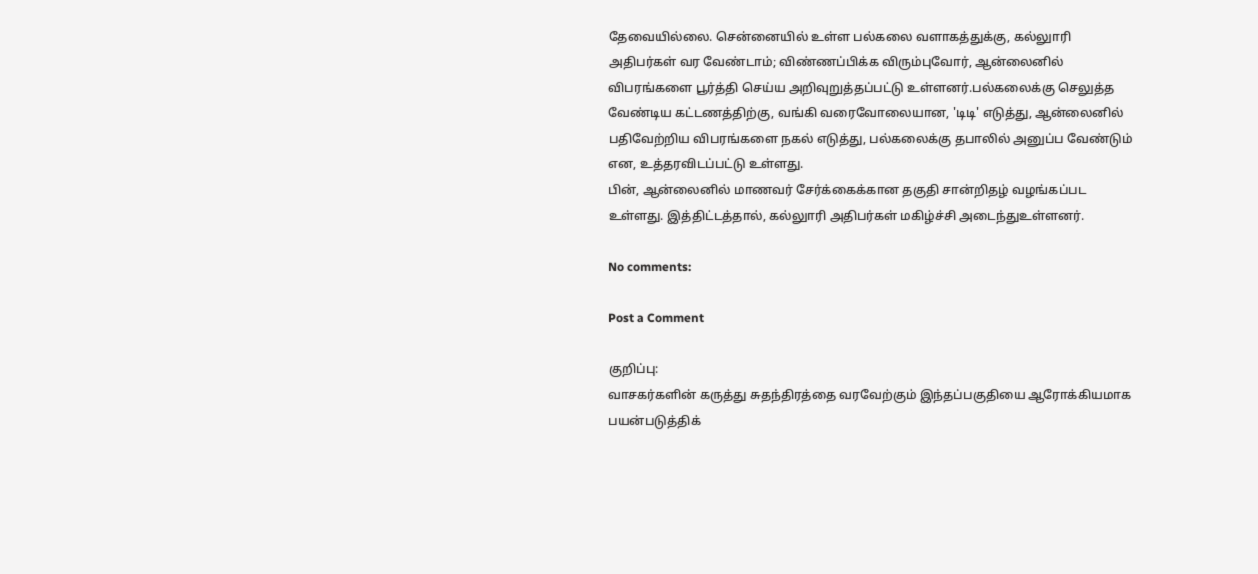தேவையில்லை. சென்னையில் உள்ள பல்கலை வளாகத்துக்கு, கல்லுாரி அதிபர்கள் வர வேண்டாம்; விண்ணப்பிக்க விரும்புவோர், ஆன்லைனில் விபரங்களை பூர்த்தி செய்ய அறிவுறுத்தப்பட்டு உள்ளனர்.பல்கலைக்கு செலுத்த வேண்டிய கட்டணத்திற்கு, வங்கி வரைவோலையான, 'டிடி' எடுத்து, ஆன்லைனில் பதிவேற்றிய விபரங்களை நகல் எடுத்து, பல்கலைக்கு தபாலில் அனுப்ப வேண்டும் என, உத்தரவிடப்பட்டு உள்ளது.
பின், ஆன்லைனில் மாணவர் சேர்க்கைக்கான தகுதி சான்றிதழ் வழங்கப்பட உள்ளது. இத்திட்டத்தால், கல்லுாரி அதிபர்கள் மகிழ்ச்சி அடைந்துஉள்ளனர்.

No comments:

Post a Comment

குறிப்பு:
வாசகர்களின் கருத்து சுதந்திரத்தை வரவேற்கும் இந்தப்பகுதியை ஆரோக்கியமாக பயன்படுத்திக்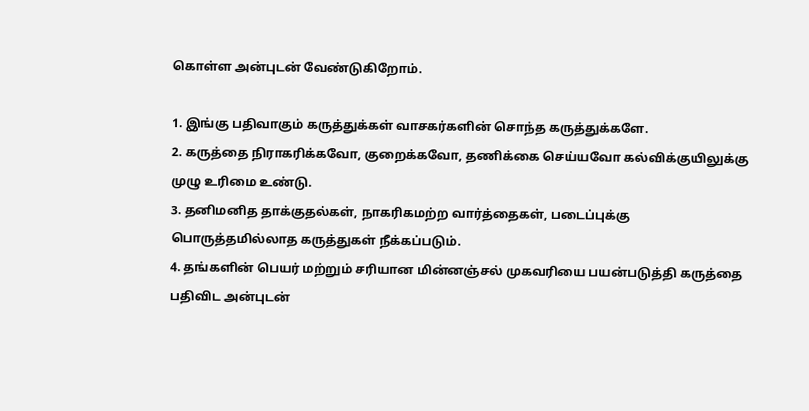கொள்ள அன்புடன் வேண்டுகிறோம்.

1. இங்கு பதிவாகும் கருத்துக்கள் வாசகர்களின் சொந்த கருத்துக்களே.
2. கருத்தை நிராகரிக்கவோ, குறைக்கவோ, தணிக்கை செய்யவோ கல்விக்குயிலுக்கு முழு உரிமை உண்டு.
3. தனிமனித தாக்குதல்கள், நாகரிகமற்ற வார்த்தைகள், படைப்புக்கு பொருத்தமில்லாத கருத்துகள் நீக்கப்படும்.
4. தங்களின் பெயர் மற்றும் சரியான மின்னஞ்சல் முகவரியை பயன்படுத்தி கருத்தை பதிவிட அன்புடன்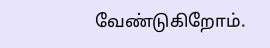வேண்டுகிறோம்.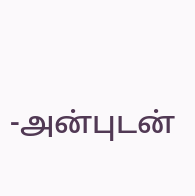-அன்புடன்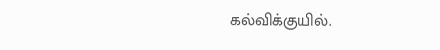கல்விக்குயில்.